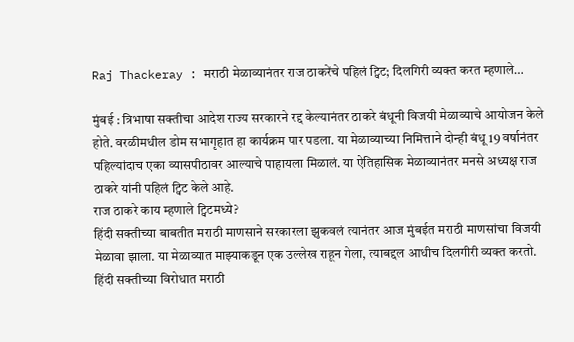Raj Thackeray : मराठी मेळाव्यानंतर राज ठाकरेंचे पहिलं ट्विट; दिलगिरी व्यक्त करत म्हणाले…

मुंबई : त्रिभाषा सक्तीचा आदेश राज्य सरकारने रद्द केल्यानंतर ठाकरे बंधूनी विजयी मेळाव्याचे आयोजन केले होते. वरळीमधील डोम सभागृहात हा कार्यक्रम पार पडला. या मेळाव्याच्या निमित्ताने दोन्ही बंधू 19 वर्षानंतर पहिल्यांदाच एका व्यासपीठावर आल्याचे पाहायला मिळालं. या ऐतिहासिक मेळाव्यानंतर मनसे अध्यक्ष राज ठाकरे यांनी पहिलं ट्विट केले आहे.
राज ठाकरे काय म्हणाले ट्विटमध्ये?
हिंदी सक्तीच्या बाबतीत मराठी माणसाने सरकारला झुकवलं त्यानंतर आज मुंबईत मराठी माणसांचा विजयी मेळावा झाला. या मेळाव्यात माझ्याकडून एक उल्लेख राहून गेला, त्याबद्दल आधीच दिलगीरी व्यक्त करतो. हिंदी सक्तीच्या विरोधात मराठी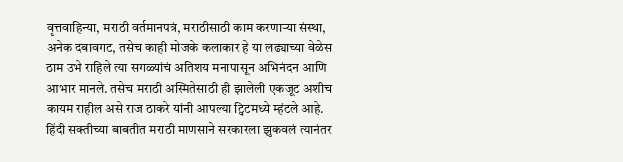वृत्तवाहिन्या, मराठी वर्तमानपत्रं, मराठीसाठी काम करणाऱ्या संस्था, अनेक दबावगट, तसेच काही मोजके कलाकार हे या लढ्याच्या वेळेस ठाम उभे राहिले त्या सगळ्यांचं अतिशय मनापासून अभिनंदन आणि आभार मानले. तसेच मराठी अस्मितेसाठी ही झालेली एकजूट अशीच कायम राहील असे राज ठाकरे यांनी आपल्या ट्विटमध्ये म्हंटले आहे.
हिंदी सक्तीच्या बाबतीत मराठी माणसाने सरकारला झुकवलं त्यानंतर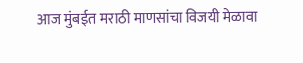आज मुंबईत मराठी माणसांचा विजयी मेळावा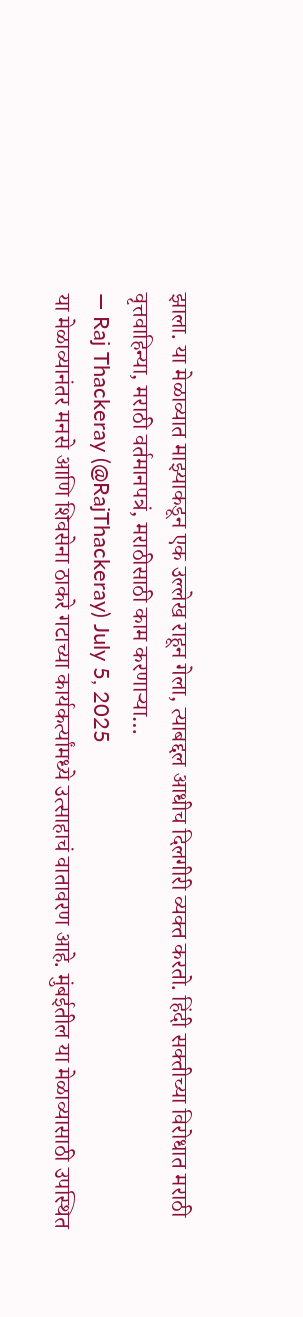झाला. या मेळाव्यात माझ्याकडून एक उल्लेख राहून गेला, त्याबद्दल आधीच दिलगीरी व्यक्त करतो. हिंदी सक्तीच्या विरोधात मराठी वृत्तवाहिन्या, मराठी वर्तमानपत्रं, मराठीसाठी काम करणाऱ्या…
— Raj Thackeray (@RajThackeray) July 5, 2025
या मेळाव्यानंतर मनसे आणि शिवसेना ठाकरे गटाच्या कार्यकर्त्यांमध्ये उत्साहाचं वातावरण आहे. मुंबईतील या मेळाव्यासाठी उपस्थित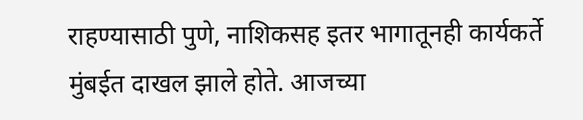राहण्यासाठी पुणे, नाशिकसह इतर भागातूनही कार्यकर्ते मुंबईत दाखल झाले होते. आजच्या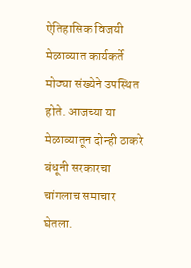ऐतिहासिक विजयी मेळाव्यात कार्यकर्ते मोठ्या संख्येने उपस्थित होते. आजच्या या मेळाव्यातून दोन्ही ठाकरे बंधूनी सरकारचा चांगलाच समाचार घेतला.